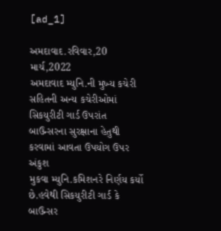[ad_1]

અમદાવાદ.રવિવાર,20 માર્ચ,2022
અમદાવાદ મ્યુનિ.ની મુખ્ય કચેરી સહિતની અન્ય કચેરીઓમાં
સિકયુરીટી ગાર્ડ ઉપરાંત બાઉન્સરના સુરક્ષાના હેતુથી કરવામાં આવતા ઉપયોગ ઉપર અંકુશ
મુકવા મ્યુનિ.કમિશનરે નિર્ણય કર્યો છે.હવેથી સિકયુરીટી ગાર્ડ કે બાઉન્સર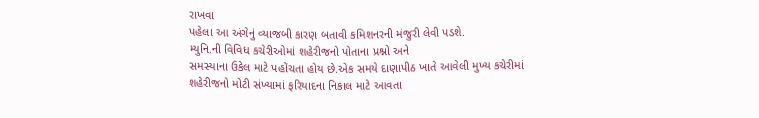રાખવા
પહેલા આ અંગેનું વ્યાજબી કારણ બતાવી કમિશનરની મંજુરી લેવી પડશે.
મ્યુનિ.ની વિવિધ કચેરીઓમાં શહેરીજનો પોતાના પ્રશ્નો અને
સમસ્યાના ઉકેલ માટે પહોંચતા હોય છે.એક સમયે દાણાપીઠ ખાતે આવેલી મુખ્ય કચેરીમાં
શહેરીજનો મોટી સંખ્યામાં ફરિયાદના નિકાલ માટે આવતા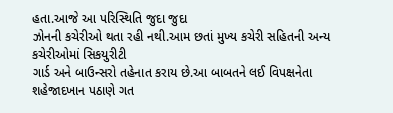હતા.આજે આ પરિસ્થિતિ જુદા જુદા
ઝોનની કચેરીઓ થતા રહી નથી.આમ છતાં મુખ્ય કચેરી સહિતની અન્ય કચેરીઓમાં સિકયુરીટી
ગાર્ડ અને બાઉન્સરો તહેનાત કરાય છે.આ બાબતને લઈ વિપક્ષનેતા શહેજાદખાન પઠાણે ગત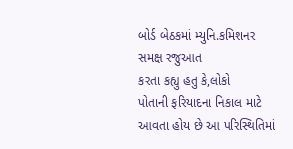બોર્ડ બેઠકમાં મ્યુનિ.કમિશનર સમક્ષ રજુઆત
કરતા કહ્યુ હતુ કે,લોકો
પોતાની ફરિયાદના નિકાલ માટે આવતા હોય છે આ પરિસ્થિતિમાં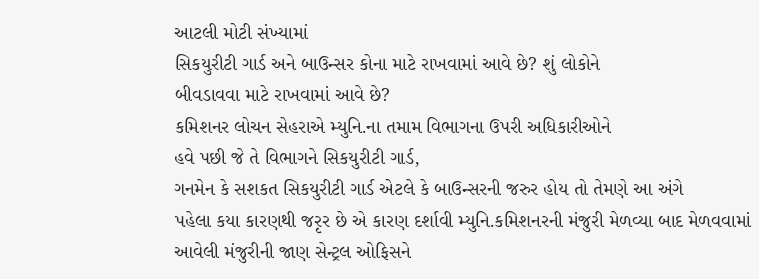આટલી મોટી સંખ્યામાં
સિકયુરીટી ગાર્ડ અને બાઉન્સર કોના માટે રાખવામાં આવે છે? શું લોકોને
બીવડાવવા માટે રાખવામાં આવે છે?
કમિશનર લોચન સેહરાએ મ્યુનિ.ના તમામ વિભાગના ઉપરી અધિકારીઓને
હવે પછી જે તે વિભાગને સિકયુરીટી ગાર્ડ,
ગનમેન કે સશકત સિકયુરીટી ગાર્ડ એટલે કે બાઉન્સરની જરુર હોય તો તેમણે આ અંગે
પહેલા કયા કારણથી જરૃર છે એ કારણ દર્શાવી મ્યુનિ.કમિશનરની મંજુરી મેળવ્યા બાદ મેળવવામાં
આવેલી મંજુરીની જાણ સેન્ટ્રલ ઓફિસને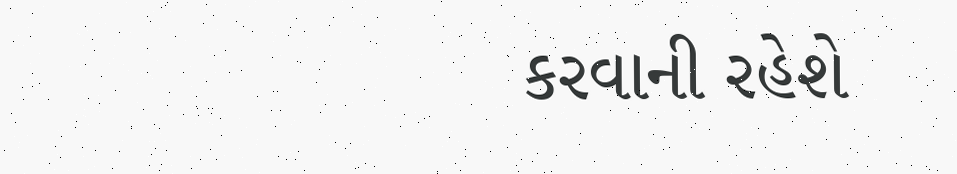કરવાની રહેશે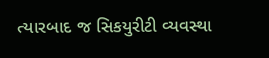ત્યારબાદ જ સિકયુરીટી વ્યવસ્થા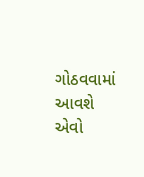ગોઠવવામાં આવશે એવો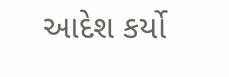આદેશ કર્યો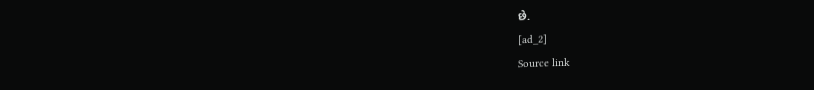છે.
[ad_2]
Source link